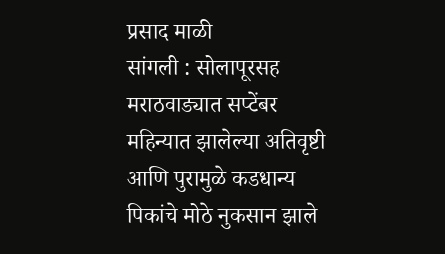प्रसाद माळी
सांगली : सोलापूरसह मराठवाड्यात सप्टेंबर महिन्यात झालेल्या अतिवृष्टी आणि पुरामुळे कडधान्य पिकांचे मोठे नुकसान झाले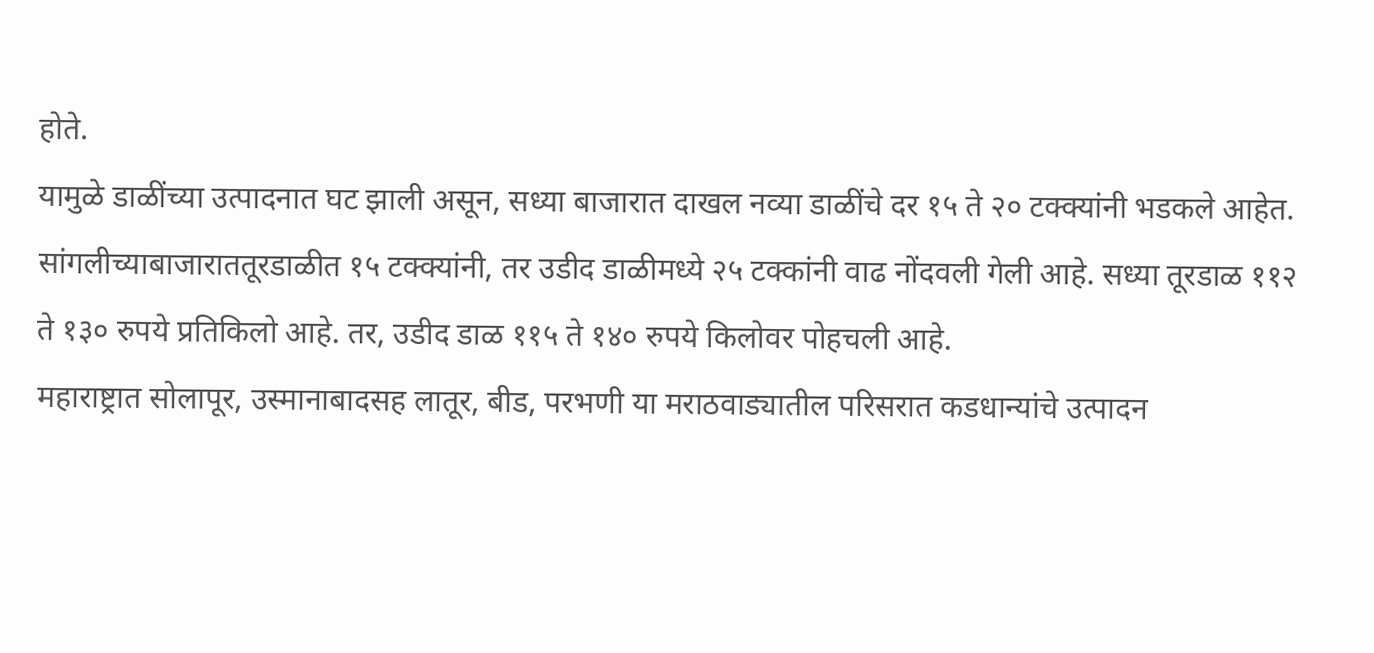होते.
यामुळे डाळींच्या उत्पादनात घट झाली असून, सध्या बाजारात दाखल नव्या डाळींचे दर १५ ते २० टक्क्यांनी भडकले आहेत.
सांगलीच्याबाजाराततूरडाळीत १५ टक्क्यांनी, तर उडीद डाळीमध्ये २५ टक्कांनी वाढ नोंदवली गेली आहे. सध्या तूरडाळ ११२ ते १३० रुपये प्रतिकिलो आहे. तर, उडीद डाळ ११५ ते १४० रुपये किलोवर पोहचली आहे.
महाराष्ट्रात सोलापूर, उस्मानाबादसह लातूर, बीड, परभणी या मराठवाड्यातील परिसरात कडधान्यांचे उत्पादन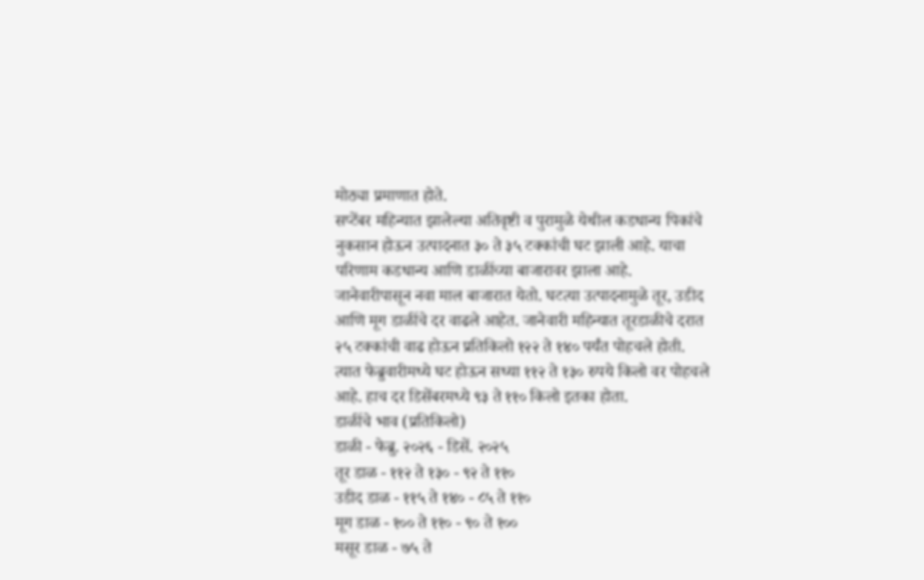मोठ्या प्रमाणात होते.
सप्टेंबर महिन्यात झालेल्या अतिवृष्टी व पुरामुळे येथील कडधान्य पिकांचे नुकसान होऊन उत्पादनात ३० ते ३५ टक्कांची घट झाली आहे. याचा परिणाम कडधान्य आणि डाळींच्या बाजारावर झाला आहे.
जानेवारीपासून नवा माल बाजारात येतो. घटत्या उत्पादनामुळे तूर, उडीद आणि मूग डाळींचे दर वाढले आहेत. जानेवारी महिन्यात तूरडाळीचे दरात २५ टक्कांची वाढ होऊन प्रतिकिलो १२२ ते १४० पर्यंत पोहचले होती.
त्यात फेब्रुवारीमध्ये घट होऊन सध्या ११२ ते १३० रुपये किलो वर पोहचले आहे. हाच दर डिसेंबरमध्ये ९३ ते ११० किलो इतका होता.
डाळींचे भाव (प्रतिकिलो)
डाळी - फेब्रु. २०२६ - डिसें. २०२५
तूर डाळ - ११२ ते १३० - ९२ ते ११०
उडीद डाळ - ११५ ते १४० - ८५ ते ११०
मूग डाळ - १०० ते ११० - ९० ते १००
मसूर डाळ - ७५ ते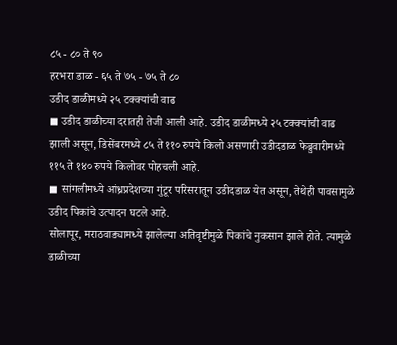८५ - ८० ते ९०
हरभरा डाळ - ६५ ते ७५ - ७५ ते ८०
उडीद डाळीमध्ये २५ टक्क्यांची वाढ
◼ उडीद डाळीच्या दरातही तेजी आली आहे. उडीद डाळीमध्ये २५ टक्क्यांची वाढ झाली असून, डिसेंबरमध्ये ८५ ते ११० रुपये किलो असणारी उडीदडाळ फेब्रुवारीमध्ये ११५ ते १४० रुपये किलोवर पोहचली आहे.
◼ सांगलीमध्ये आंध्रप्रदेशच्या गुंटूर परिसरातून उडीदडाळ येत असून, तेथेही पावसामुळे उडीद पिकांचे उत्पादन घटले आहे.
सोलापूर, मराठवाड्यामध्ये झालेल्या अतिवृष्टीमुळे पिकांचे नुकसान झाले होते. त्यामुळे डाळीच्या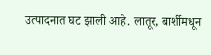उत्पादनात घट झाली आहे. लातूर, बार्शीमधून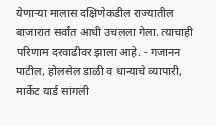येणाऱ्या मालास दक्षिणेकडील राज्यातील बाजारात सर्वांत आधी उचलला गेला. त्याचाही परिणाम दरवाढीवर झाला आहे. - गजानन पाटील, होलसेल डाळी व धान्याचे व्यापारी, मार्केट यार्ड सांगली